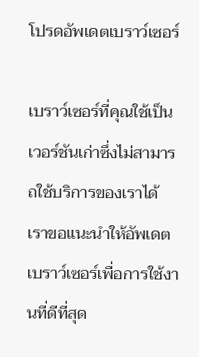โปรดอัพเดตเบราว์เซอร์

เบราว์เซอร์ที่คุณใช้เป็นเวอร์ชันเก่าซึ่งไม่สามารถใช้บริการของเราได้ เราขอแนะนำให้อัพเดตเบราว์เซอร์เพื่อการใช้งานที่ดีที่สุด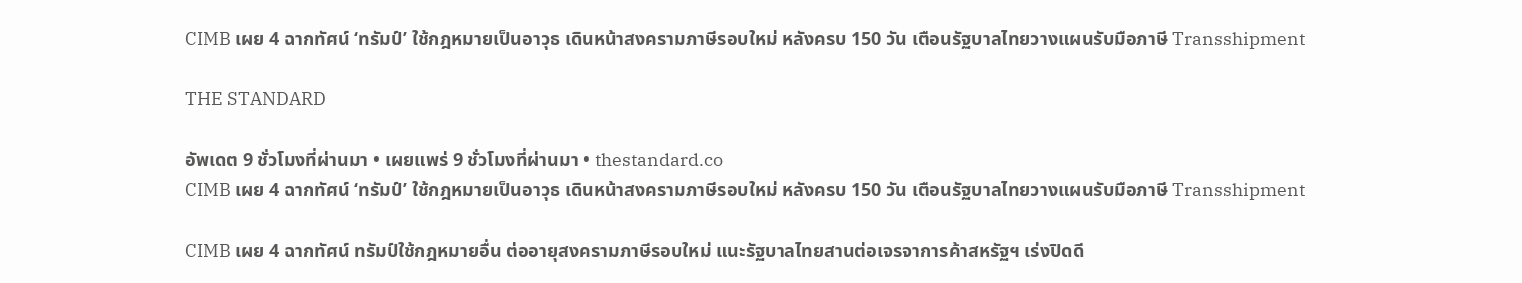CIMB เผย 4 ฉากทัศน์ ‘ทรัมป์’ ใช้กฎหมายเป็นอาวุธ เดินหน้าสงครามภาษีรอบใหม่ หลังครบ 150 วัน เตือนรัฐบาลไทยวางแผนรับมือภาษี Transshipment

THE STANDARD

อัพเดต 9 ชั่วโมงที่ผ่านมา • เผยแพร่ 9 ชั่วโมงที่ผ่านมา • thestandard.co
CIMB เผย 4 ฉากทัศน์ ‘ทรัมป์’ ใช้กฎหมายเป็นอาวุธ เดินหน้าสงครามภาษีรอบใหม่ หลังครบ 150 วัน เตือนรัฐบาลไทยวางแผนรับมือภาษี Transshipment

CIMB เผย 4 ฉากทัศน์ ทรัมป์ใช้กฎหมายอื่น ต่ออายุสงครามภาษีรอบใหม่ แนะรัฐบาลไทยสานต่อเจรจาการค้าสหรัฐฯ เร่งปิดดี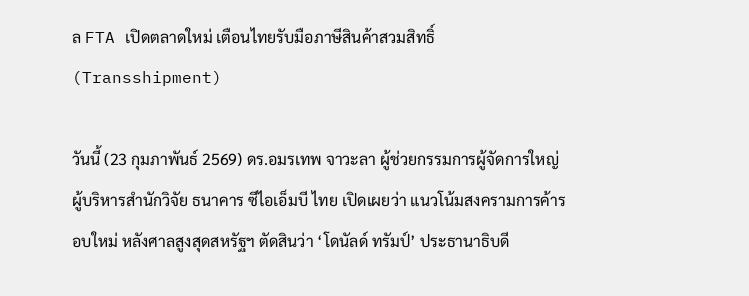ล FTA เปิดตลาดใหม่ เตือนไทยรับมือภาษีสินค้าสวมสิทธิ์ (Transshipment)

วันนี้ (23 กุมภาพันธ์ 2569) ดร.อมรเทพ จาวะลา ผู้ช่วยกรรมการผู้จัดการใหญ่ ผู้บริหารสำนักวิจัย ธนาคาร ซีไอเอ็มบี ไทย เปิดเผยว่า แนวโน้มสงครามการค้ารอบใหม่ หลังศาลสูงสุดสหรัฐฯ ตัดสินว่า ‘โดนัลด์ ทรัมป์’ ประธานาธิบดี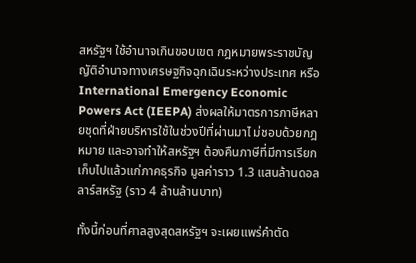สหรัฐฯ ใช้อำนาจเกินขอบเขต กฎหมายพระราชบัญญัติอำนาจทางเศรษฐกิจฉุกเฉินระหว่างประเทศ หรือ International Emergency Economic Powers Act (IEEPA) ส่งผลให้มาตรการภาษีหลายชุดที่ฝ่ายบริหารใช้ในช่วงปีที่ผ่านมาไ ม่ชอบด้วยกฎหมาย และอาจทำให้สหรัฐฯ ต้องคืนภาษีที่มีการเรียกเก็บไปแล้วแก่ภาคธุรกิจ มูลค่าราว 1.3 แสนล้านดอลลาร์สหรัฐ (ราว 4 ล้านล้านบาท)

ทั้งนี้ก่อนที่ศาลสูงสุดสหรัฐฯ จะเผยแพร่คำตัด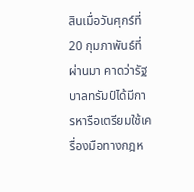สินเมื่อวันศุกร์ที่ 20 กุมภาพันธ์ที่ผ่านมา คาดว่ารัฐบาลทรัมป์ได้มีการหารือเตรียมใช้เครื่องมือทางกฎห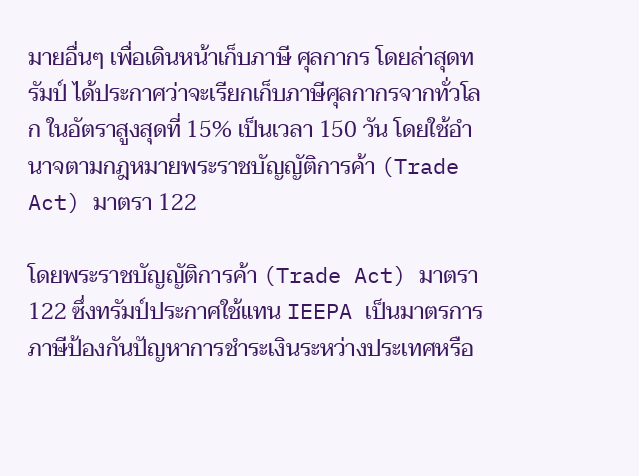มายอื่นๆ เพื่อเดินหน้าเก็บภาษี ศุลกากร โดยล่าสุดทรัมป์ ได้ประกาศว่าจะเรียกเก็บภาษีศุลกากรจากทั่วโลก ในอัตราสูงสุดที่ 15% เป็นเวลา 150 วัน โดยใช้อำนาจตามกฎหมายพระราชบัญญัติการค้า (Trade Act) มาตรา 122

โดยพระราชบัญญัติการค้า (Trade Act) มาตรา 122 ซึ่งทรัมป์ประกาศใช้แทน IEEPA เป็นมาตรการภาษีป้องกันปัญหาการชำระเงินระหว่างประเทศหรือ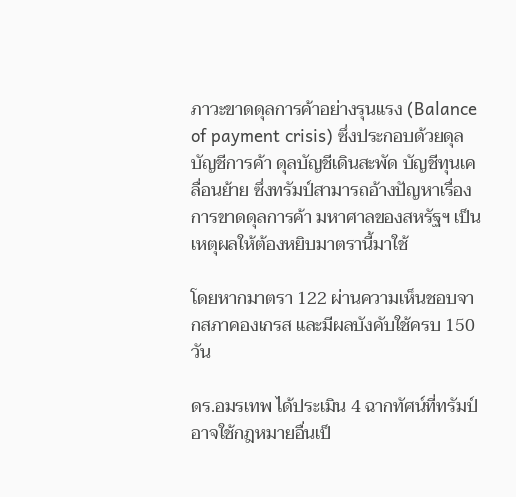ภาวะขาดดุลการค้าอย่างรุนแรง (Balance of payment crisis) ซึ่งประกอบด้วยดุลบัญชีการค้า ดุลบัญชีเดินสะพัด บัญชีทุนเคลื่อนย้าย ซึ่งทรัมป์สามารถอ้างปัญหาเรื่องการขาดดุลการค้า มหาศาลของสหรัฐฯ เป็นเหตุผลให้ต้องหยิบมาตรานี้มาใช้

โดยหากมาตรา 122 ผ่านความเห็นชอบจากสภาคองเกรส และมีผลบังคับใช้ครบ 150 วัน

ดร.อมรเทพ ได้ประเมิน 4 ฉากทัศน์ที่ทรัมป์อาจใช้กฎหมายอื่นเป็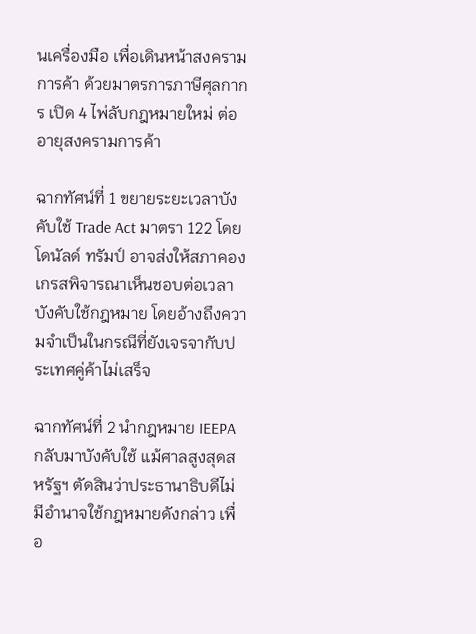นเครื่องมือ เพื่อเดินหน้าสงครามการค้า ด้วยมาตรการภาษีศุลกากร เปิด 4 ไพ่ลับกฎหมายใหม่ ต่ออายุสงครามการค้า

ฉากทัศน์ที่ 1 ขยายระยะเวลาบังคับใช้ Trade Act มาตรา 122 โดยโดนัลด์ ทรัมป์ อาจส่งให้สภาคองเกรสพิจารณาเห็นชอบต่อเวลาบังคับใช้กฎหมาย โดยอ้างถึงความจำเป็นในกรณีที่ยังเจรจากับประเทศคู่ค้าไม่เสร็จ

ฉากทัศน์ที่ 2 นำกฎหมาย IEEPA กลับมาบังคับใช้ แม้ศาลสูงสุดสหรัฐฯ ตัดสินว่าประธานาธิบดีไม่มีอำนาจใช้กฎหมายดังกล่าว เพื่อ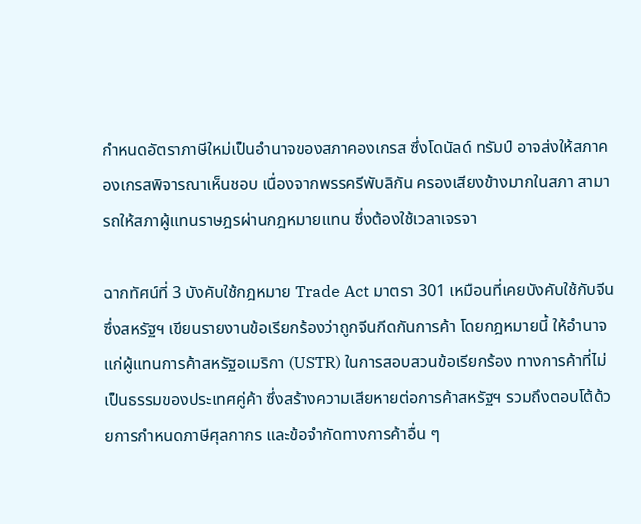กำหนดอัตราภาษีใหม่เป็นอำนาจของสภาคองเกรส ซึ่งโดนัลด์ ทรัมป์ อาจส่งให้สภาคองเกรสพิจารณาเห็นชอบ เนื่องจากพรรครีพับลิกัน ครองเสียงข้างมากในสภา สามารถให้สภาผู้แทนราษฎรผ่านกฎหมายแทน ซึ่งต้องใช้เวลาเจรจา

ฉากทัศน์ที่ 3 บังคับใช้กฎหมาย Trade Act มาตรา 301 เหมือนที่เคยบังคับใช้กับจีน ซึ่งสหรัฐฯ เขียนรายงานข้อเรียกร้องว่าถูกจีนกีดกันการค้า โดยกฎหมายนี้ ให้อำนาจแก่ผู้แทนการค้าสหรัฐอเมริกา (USTR) ในการสอบสวนข้อเรียกร้อง ทางการค้าที่ไม่เป็นธรรมของประเทศคู่ค้า ซึ่งสร้างความเสียหายต่อการค้าสหรัฐฯ รวมถึงตอบโต้ด้วยการกำหนดภาษีศุลกากร และข้อจำกัดทางการค้าอื่น ๆ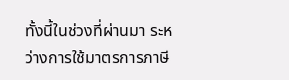ทั้งนี้ในช่วงที่ผ่านมา ระหว่างการใช้มาตรการภาษี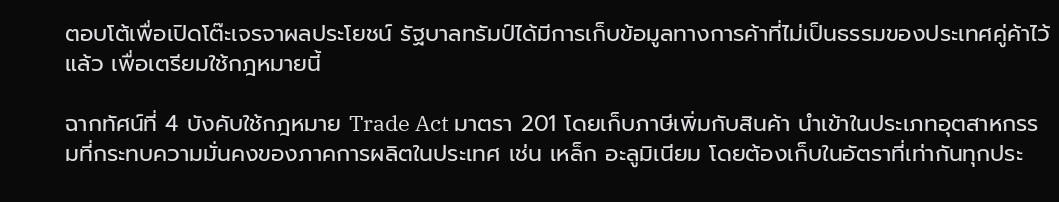ตอบโต้เพื่อเปิดโต๊ะเจรจาผลประโยชน์ รัฐบาลทรัมป์ได้มีการเก็บข้อมูลทางการค้าที่ไม่เป็นธรรมของประเทศคู่ค้าไว้แล้ว เพื่อเตรียมใช้กฎหมายนี้

ฉากทัศน์ที่ 4 บังคับใช้กฎหมาย Trade Act มาตรา 201 โดยเก็บภาษีเพิ่มกับสินค้า นำเข้าในประเภทอุตสาหกรรมที่กระทบความมั่นคงของภาคการผลิตในประเทศ เช่น เหล็ก อะลูมิเนียม โดยต้องเก็บในอัตราที่เท่ากันทุกประ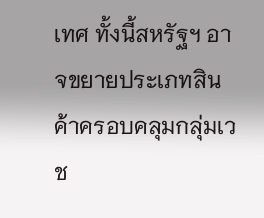เทศ ทั้งนี้สหรัฐฯ อาจขยายประเภทสินค้าครอบคลุมกลุ่มเวช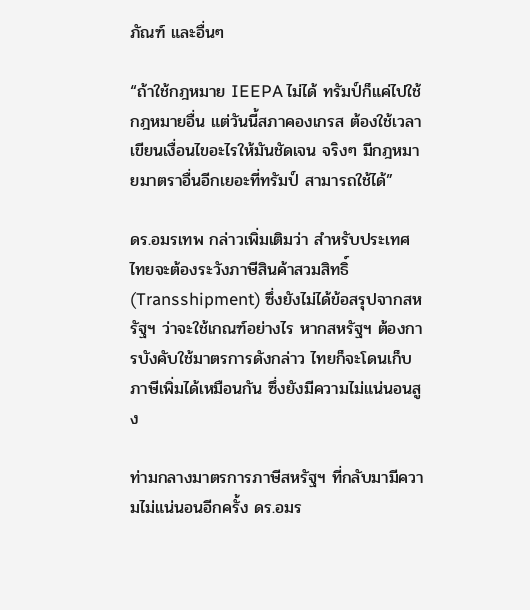ภัณฑ์ และอื่นๆ

“ถ้าใช้กฎหมาย IEEPA ไม่ได้ ทรัมป์ก็แค่ไปใช้กฎหมายอื่น แต่วันนี้สภาคองเกรส ต้องใช้เวลาเขียนเงื่อนไขอะไรให้มันชัดเจน จริงๆ มีกฎหมายมาตราอื่นอีกเยอะที่ทรัมป์ สามารถใช้ได้”

ดร.อมรเทพ กล่าวเพิ่มเติมว่า สำหรับประเทศไทยจะต้องระวังภาษีสินค้าสวมสิทธิ์ (Transshipment) ซึ่งยังไม่ได้ข้อสรุปจากสหรัฐฯ ว่าจะใช้เกณฑ์อย่างไร หากสหรัฐฯ ต้องการบังคับใช้มาตรการดังกล่าว ไทยก็จะโดนเก็บภาษีเพิ่มได้เหมือนกัน ซึ่งยังมีความไม่แน่นอนสูง

ท่ามกลางมาตรการภาษีสหรัฐฯ ที่กลับมามีความไม่แน่นอนอีกครั้ง ดร.อมร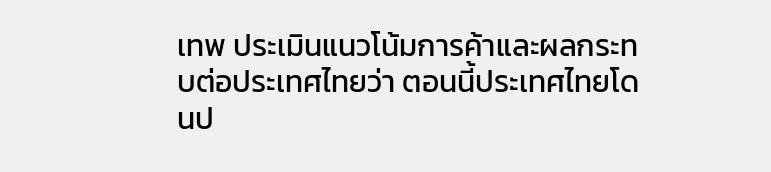เทพ ประเมินแนวโน้มการค้าและผลกระทบต่อประเทศไทยว่า ตอนนี้ประเทศไทยโดนป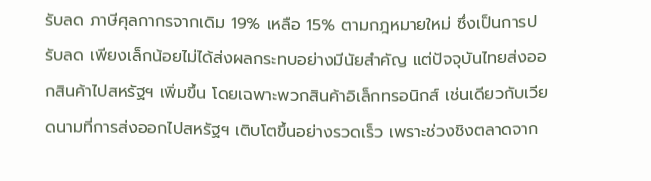รับลด ภาษีศุลกากรจากเดิม 19% เหลือ 15% ตามกฎหมายใหม่ ซึ่งเป็นการปรับลด เพียงเล็กน้อยไม่ได้ส่งผลกระทบอย่างมีนัยสำคัญ แต่ปัจจุบันไทยส่งออกสินค้าไปสหรัฐฯ เพิ่มขึ้น โดยเฉพาะพวกสินค้าอิเล็กทรอนิกส์ เช่นเดียวกับเวียดนามที่การส่งออกไปสหรัฐฯ เติบโตขึ้นอย่างรวดเร็ว เพราะช่วงชิงตลาดจาก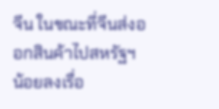จีน ในขณะที่จีนส่งออกสินค้าไปสหรัฐฯ น้อยลงเรื่อ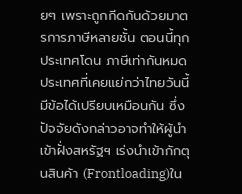ยๆ เพราะถูกกีดกันด้วยมาตรการภาษีหลายชั้น ตอนนี้ทุกประเทศโดน ภาษีเท่ากันหมด ประเทศที่เคยแย่กว่าไทยวันนี้มีข้อได้เปรียบเหมือนกัน ซึ่งปัจจัยดังกล่าวอาจทำให้ผู้นำเข้าฝั่งสหรัฐฯ เร่งนำเข้ากักตุนสินค้า (Frontloading)ใน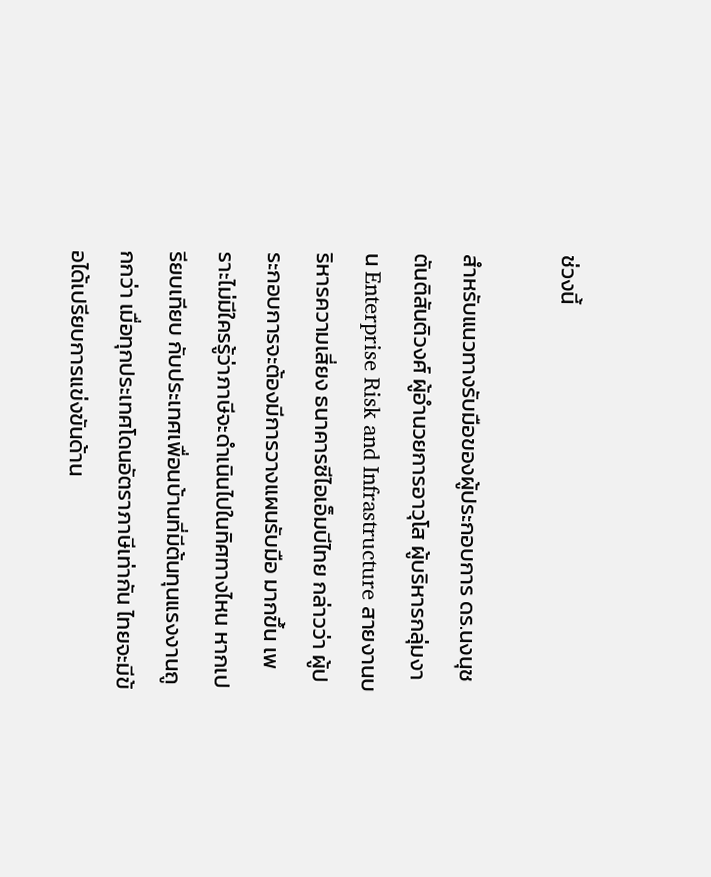ช่วงนี้

สำหรับแนวทางรับมือของผู้ประกอบการ ดร.นงนุช ตันติสันติวงศ์ ผู้อำนวยการอาวุโส ผู้บริหารกลุ่มงาน Enterprise Risk and Infrastructure สายงานบริหารความเสี่ยง ธนาคารซีไอเอ็มบีไทย กล่าวว่า ผู้ประกอบการจะต้องมีการวางแผนรับมือ มากขึ้น เพราะไม่มีใครรู้ว่าภาษีจะดำเนินไปในทิศทางไหน หากเปรียบเทียบ กับประเทศเพื่อนบ้านที่มีต้นทุนแรงงานถูกกว่า เมื่อทุกประเทศโดนอัตราภาษีเท่ากัน ไทยจะมีข้อได้เปรียบการแข่งขันด้าน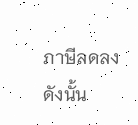ภาษีลดลง ดังนั้น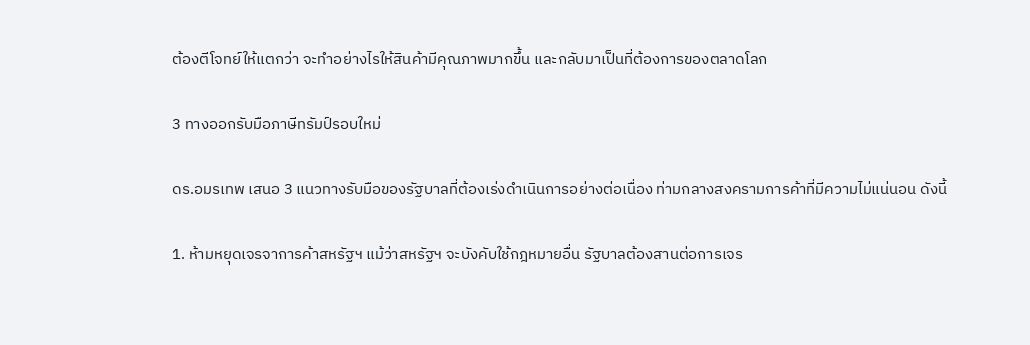ต้องตีโจทย์ให้แตกว่า จะทำอย่างไรให้สินค้ามีคุณภาพมากขึ้น และกลับมาเป็นที่ต้องการของตลาดโลก

3 ทางออกรับมือภาษีทรัมป์รอบใหม่

ดร.อมรเทพ เสนอ 3 แนวทางรับมือของรัฐบาลที่ต้องเร่งดำเนินการอย่างต่อเนื่อง ท่ามกลางสงครามการค้าที่มีความไม่แน่นอน ดังนี้

1. ห้ามหยุดเจรจาการค้าสหรัฐฯ แม้ว่าสหรัฐฯ จะบังคับใช้กฎหมายอื่น รัฐบาลต้องสานต่อการเจร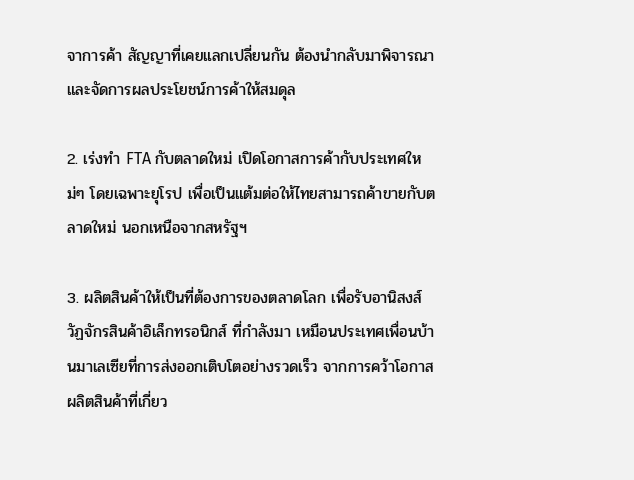จาการค้า สัญญาที่เคยแลกเปลี่ยนกัน ต้องนำกลับมาพิจารณาและจัดการผลประโยชน์การค้าให้สมดุล

2. เร่งทำ FTA กับตลาดใหม่ เปิดโอกาสการค้ากับประเทศใหม่ๆ โดยเฉพาะยุโรป เพื่อเป็นแต้มต่อให้ไทยสามารถค้าขายกับตลาดใหม่ นอกเหนือจากสหรัฐฯ

3. ผลิตสินค้าให้เป็นที่ต้องการของตลาดโลก เพื่อรับอานิสงส์วัฏจักรสินค้าอิเล็กทรอนิกส์ ที่กำลังมา เหมือนประเทศเพื่อนบ้านมาเลเซียที่การส่งออกเติบโตอย่างรวดเร็ว จากการคว้าโอกาสผลิตสินค้าที่เกี่ยว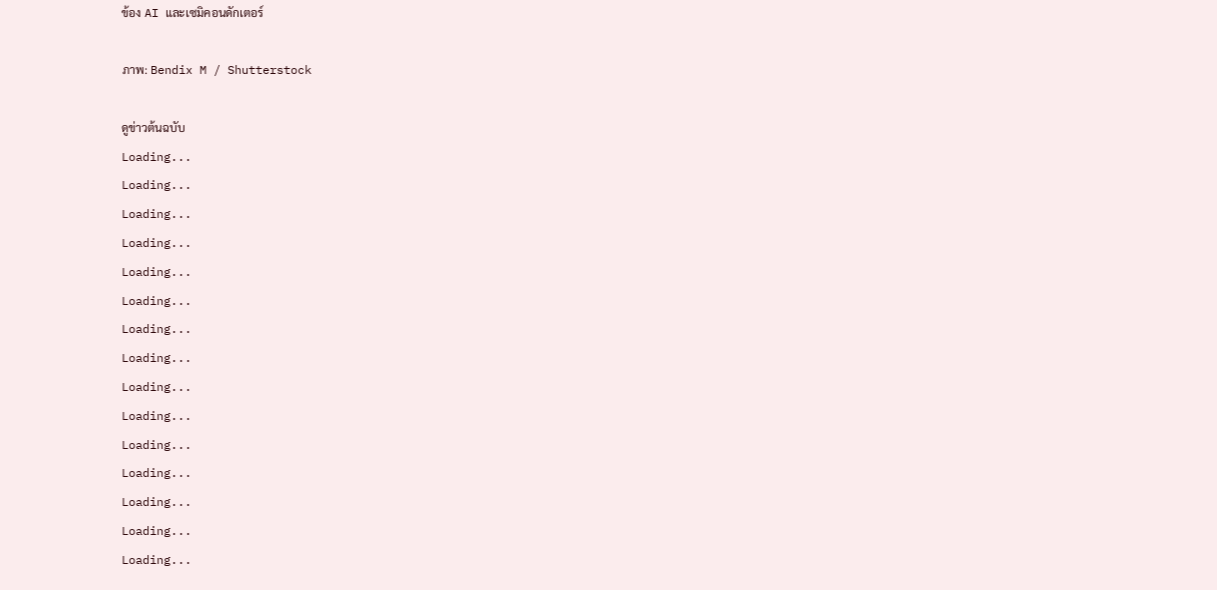ข้อง AI และเซมิคอนดักเตอร์

ภาพ: Bendix M / Shutterstock

ดูข่าวต้นฉบับ
Loading...
Loading...
Loading...
Loading...
Loading...
Loading...
Loading...
Loading...
Loading...
Loading...
Loading...
Loading...
Loading...
Loading...
Loading...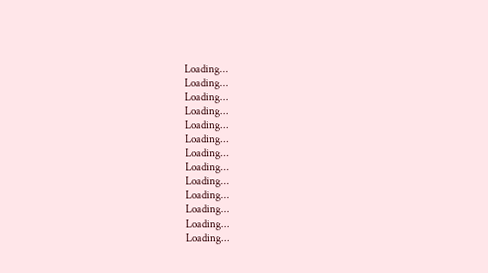Loading...
Loading...
Loading...
Loading...
Loading...
Loading...
Loading...
Loading...
Loading...
Loading...
Loading...
Loading...
Loading...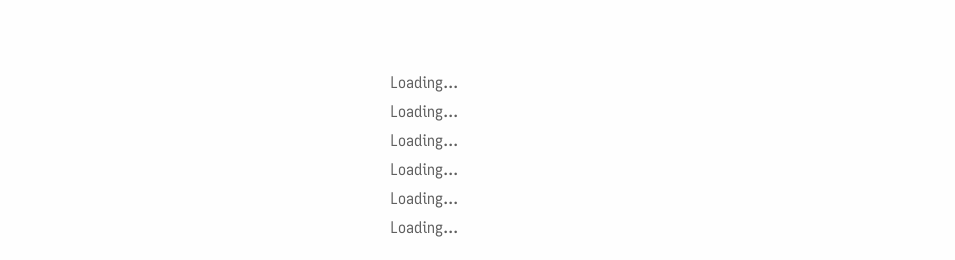Loading...
Loading...
Loading...
Loading...
Loading...
Loading...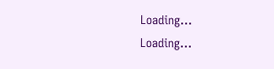Loading...
Loading...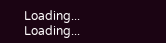Loading...
Loading...